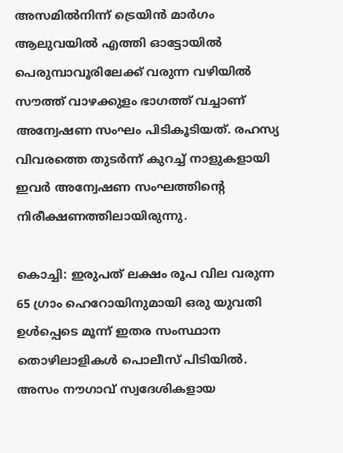അസമിൽനിന്ന് ട്രെയിൻ മാർഗം ആലുവയിൽ എത്തി ഓട്ടോയിൽ പെരുമ്പാവൂരിലേക്ക് വരുന്ന വഴിയിൽ സൗത്ത് വാഴക്കുളം ഭാഗത്ത് വച്ചാണ് അന്വേഷണ സംഘം പിടികൂടിയത്. രഹസ്യ വിവരത്തെ തുടർന്ന് കുറച്ച് നാളുകളായി ഇവർ അന്വേഷണ സംഘത്തിന്റെ നിരീക്ഷണത്തിലായിരുന്നു.

കൊച്ചി: ഇരുപത് ലക്ഷം രൂപ വില വരുന്ന 65 ഗ്രാം ഹെറോയിനുമായി ഒരു യുവതി ഉൾപ്പെടെ മൂന്ന് ഇതര സംസ്ഥാന തൊഴിലാളികൾ പൊലീസ് പിടിയിൽ. അസം നൗഗാവ് സ്വദേശികളായ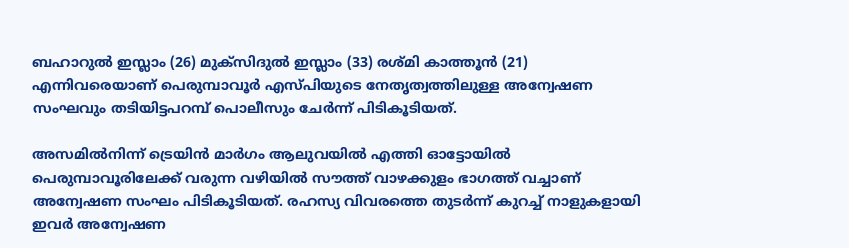ബഹാറുൽ ഇസ്ലാം (26) മുക്സിദുൽ ഇസ്ലാം (33) രശ്മി കാത്തൂൻ (21) എന്നിവരെയാണ് പെരുമ്പാവൂർ എസ്പിയുടെ നേതൃത്വത്തിലുള്ള അന്വേഷണ സംഘവും തടിയിട്ടപറമ്പ് പൊലീസും ചേർന്ന് പിടികൂടിയത്.

അസമിൽനിന്ന് ട്രെയിൻ മാർഗം ആലുവയിൽ എത്തി ഓട്ടോയിൽ പെരുമ്പാവൂരിലേക്ക് വരുന്ന വഴിയിൽ സൗത്ത് വാഴക്കുളം ഭാഗത്ത് വച്ചാണ് അന്വേഷണ സംഘം പിടികൂടിയത്. രഹസ്യ വിവരത്തെ തുടർന്ന് കുറച്ച് നാളുകളായി ഇവർ അന്വേഷണ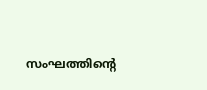സംഘത്തിന്റെ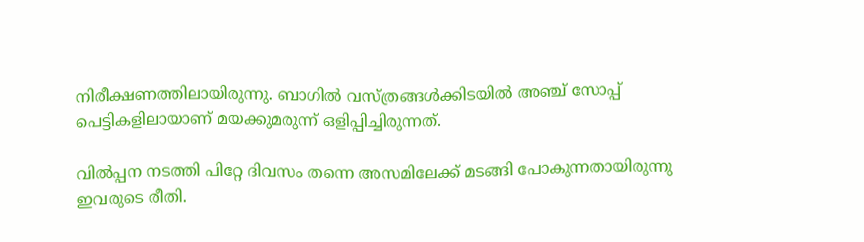നിരീക്ഷണത്തിലായിരുന്നു. ബാഗിൽ വസ്ത്രങ്ങൾക്കിടയിൽ അഞ്ച് സോപ്പ് പെട്ടികളിലായാണ് മയക്കുമരുന്ന് ഒളിപ്പിച്ചിരുന്നത്.

വിൽപ്പന നടത്തി പിറ്റേ ദിവസം തന്നെ അസമിലേക്ക് മടങ്ങി പോകുന്നതായിരുന്നു ഇവരുടെ രീതി.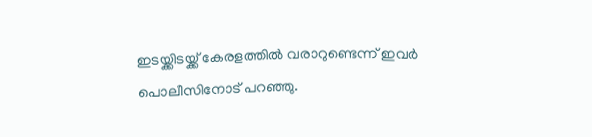ഇടയ്ക്കിടയ്ക്ക് കേരളത്തിൽ വരാറുണ്ടെന്ന് ഇവർ പൊലീസിനോട് പറഞ്ഞു.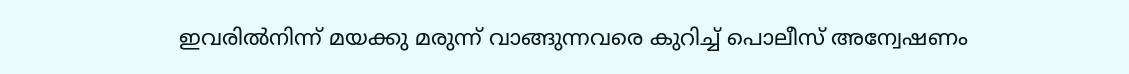ഇവരിൽനിന്ന് മയക്കു മരുന്ന് വാങ്ങുന്നവരെ കുറിച്ച് പൊലീസ് അന്വേഷണം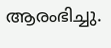ആരംഭിച്ചു.